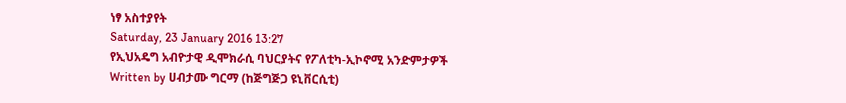ነፃ አስተያየት
Saturday, 23 January 2016 13:27
የኢህአዴግ አብዮታዊ ዲሞክራሲ ባህርያትና የፖለቲካ-ኢኮኖሚ አንድምታዎች
Written by ሀብታሙ ግርማ (ከጅግጅጋ ዩኒቨርሲቲ)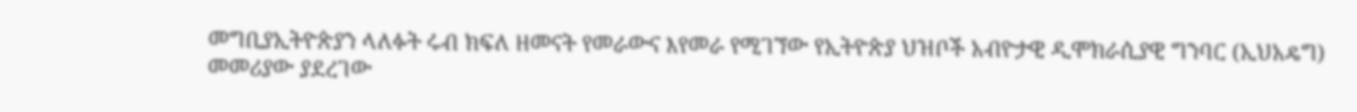መግቢያኢትዮጵያን ላለፉት ሩብ ክፍለ ዘመናት የመራውና እየመራ የሚገኘው የኢትዮጵያ ህዝቦች አብዮታዊ ዲሞክራሲያዊ ግንባር (ኢህአዴግ) መመሪያው ያደረገው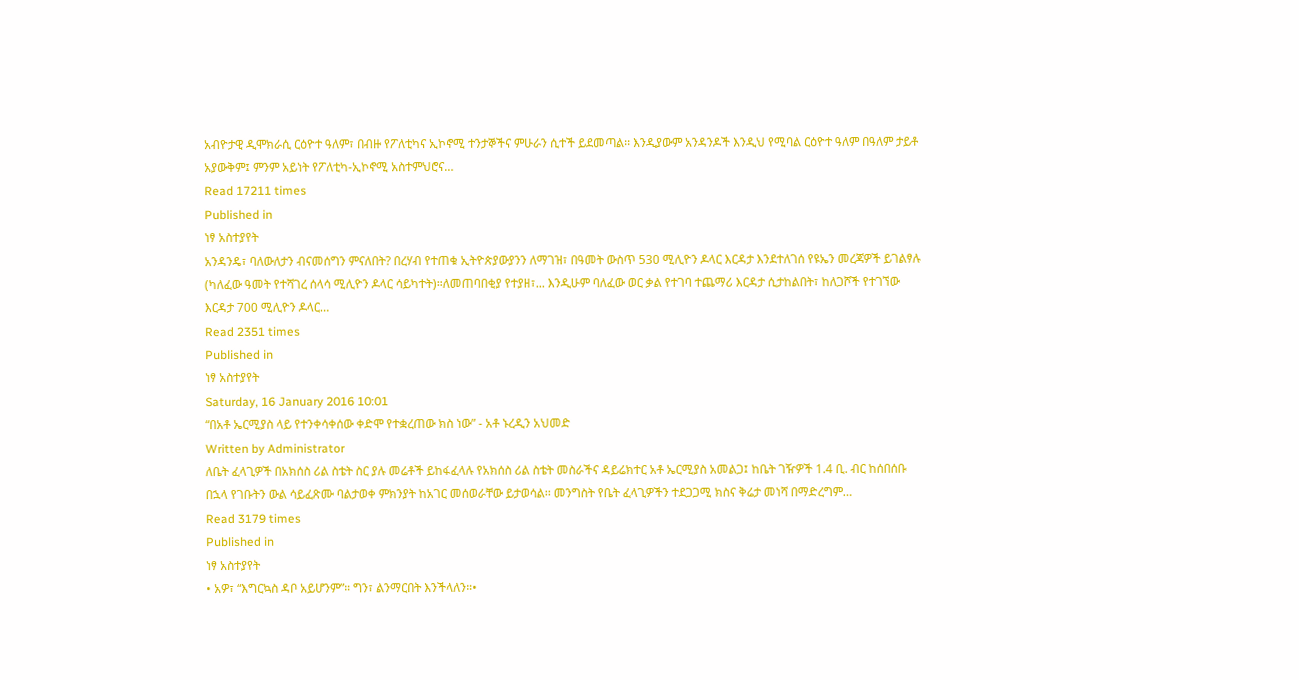አብዮታዊ ዲሞክራሲ ርዕዮተ ዓለም፣ በብዙ የፖለቲካና ኢኮኖሚ ተንታኞችና ምሁራን ሲተች ይደመጣል፡፡ እንዲያውም አንዳንዶች እንዲህ የሚባል ርዕዮተ ዓለም በዓለም ታይቶ አያውቅም፤ ምንም አይነት የፖለቲካ-ኢኮኖሚ አስተምህሮና…
Read 17211 times
Published in
ነፃ አስተያየት
አንዳንዴ፣ ባለውለታን ብናመሰግን ምናለበት? በረሃብ የተጠቁ ኢትዮጵያውያንን ለማገዝ፣ በዓመት ውስጥ 530 ሚሊዮን ዶላር እርዳታ እንደተለገሰ የዩኤን መረጃዎች ይገልፃሉ (ካለፈው ዓመት የተሻገረ ሰላሳ ሚሊዮን ዶላር ሳይካተት)።ለመጠባበቂያ የተያዘ፣... እንዲሁም ባለፈው ወር ቃል የተገባ ተጨማሪ እርዳታ ሲታከልበት፣ ከለጋሾች የተገኘው እርዳታ 700 ሚሊዮን ዶላር…
Read 2351 times
Published in
ነፃ አስተያየት
Saturday, 16 January 2016 10:01
“በአቶ ኤርሚያስ ላይ የተንቀሳቀሰው ቀድሞ የተቋረጠው ክስ ነው” - አቶ ኑረዲን አህመድ
Written by Administrator
ለቤት ፈላጊዎች በአክሰስ ሪል ስቴት ስር ያሉ መሬቶች ይከፋፈላሉ የአክሰስ ሪል ስቴት መስራችና ዳይሬክተር አቶ ኤርሚያስ አመልጋ፤ ከቤት ገዥዎች 1.4 ቢ. ብር ከሰበሰቡ በኋላ የገቡትን ውል ሳይፈጽሙ ባልታወቀ ምክንያት ከአገር መሰወራቸው ይታወሳል፡፡ መንግስት የቤት ፈላጊዎችን ተደጋጋሚ ክስና ቅሬታ መነሻ በማድረግም…
Read 3179 times
Published in
ነፃ አስተያየት
• አዎ፣ “እግርኳስ ዳቦ አይሆንም”። ግን፣ ልንማርበት እንችላለን።•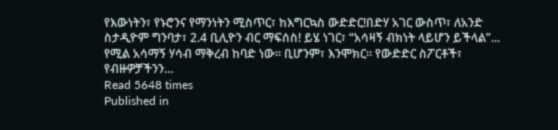የእውነትን፣ የኑሮንና የማንነትን ሚስጥር፣ ከእግርኳስ ውድድር!በድሃ አገር ውስጥ፣ ለአንድ ስታዲዮም ግንባታ፣ 2.4 ቢሊዮን ብር ማፍሰስ! ይሄ ነገር፣ “አሳዛኝ ብክነት ላይሆን ይችላል”... የሚል አሳማኝ ሃሳብ ማቅረብ ከባድ ነው። ቢሆንም፣ እንሞክር። የውድድር ስፖርቶች፣ የብዙዎቻችንን…
Read 5648 times
Published in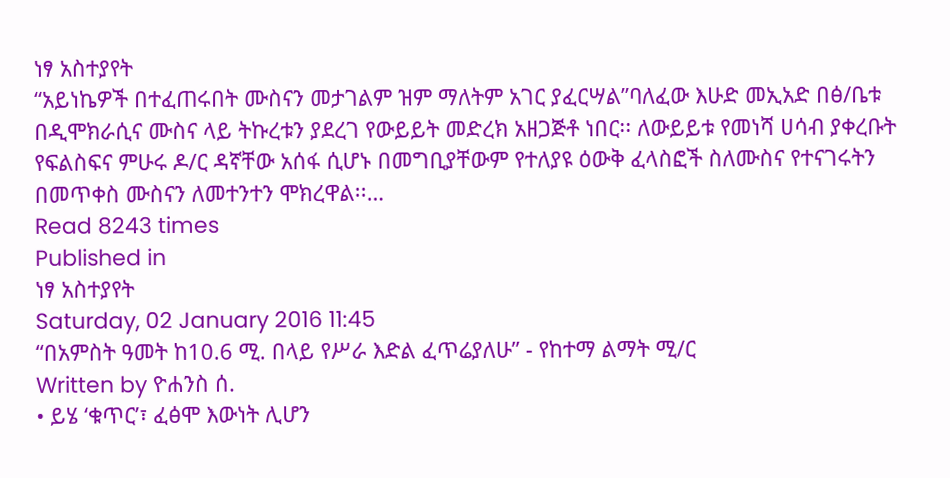ነፃ አስተያየት
“አይነኬዎች በተፈጠሩበት ሙስናን መታገልም ዝም ማለትም አገር ያፈርሣል”ባለፈው እሁድ መኢአድ በፅ/ቤቱ በዲሞክራሲና ሙስና ላይ ትኩረቱን ያደረገ የውይይት መድረክ አዘጋጅቶ ነበር፡፡ ለውይይቱ የመነሻ ሀሳብ ያቀረቡት የፍልስፍና ምሁሩ ዶ/ር ዳኛቸው አሰፋ ሲሆኑ በመግቢያቸውም የተለያዩ ዕውቅ ፈላስፎች ስለሙስና የተናገሩትን በመጥቀስ ሙስናን ለመተንተን ሞክረዋል፡፡…
Read 8243 times
Published in
ነፃ አስተያየት
Saturday, 02 January 2016 11:45
“በአምስት ዓመት ከ10.6 ሚ. በላይ የሥራ እድል ፈጥሬያለሁ” - የከተማ ልማት ሚ/ር
Written by ዮሐንስ ሰ.
• ይሄ ‘ቁጥር’፣ ፈፅሞ እውነት ሊሆን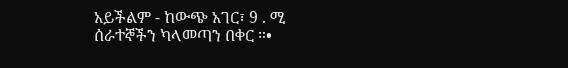አይችልም - ከውጭ አገር፣ 9 . ሚ ሰራተኞችን ካላመጣን በቀር ።•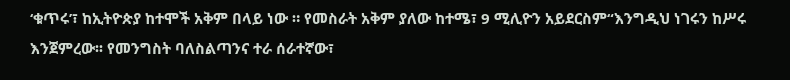‘ቁጥሩ’፣ ከኢትዮጵያ ከተሞች አቅም በላይ ነው ። የመስራት አቅም ያለው ከተሜ፣ 9 ሚሊዮን አይደርስም“እንግዲህ ነገሩን ከሥሩ እንጀምረው፡፡ የመንግስት ባለስልጣንና ተራ ሰራተኛው፣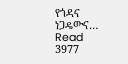የጎዳና ነጋዴውና…
Read 3977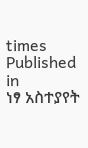times
Published in
ነፃ አስተያየት